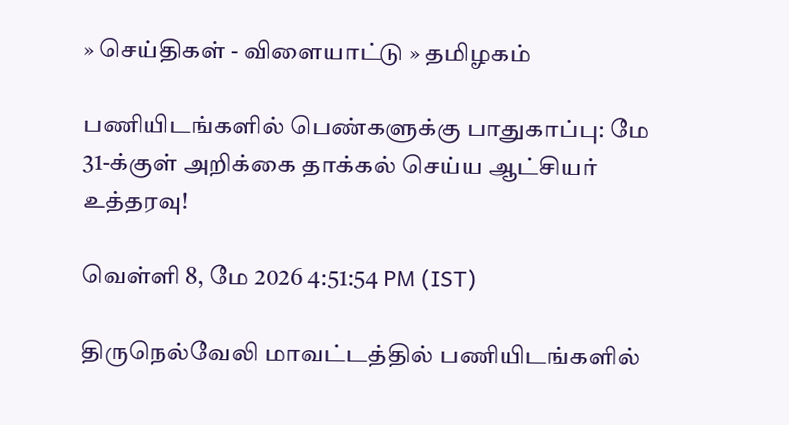» செய்திகள் - விளையாட்டு » தமிழகம்

பணியிடங்களில் பெண்களுக்கு பாதுகாப்பு: மே 31-க்குள் அறிக்கை தாக்கல் செய்ய ஆட்சியர் உத்தரவு!

வெள்ளி 8, மே 2026 4:51:54 PM (IST)

திருநெல்வேலி மாவட்டத்தில் பணியிடங்களில்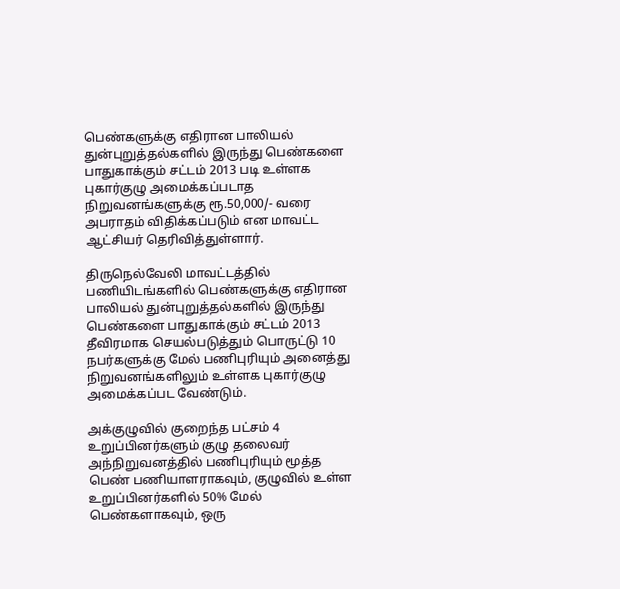பெண்களுக்கு எதிரான பாலியல் துன்புறுத்தல்களில் இருந்து பெண்களை பாதுகாக்கும் சட்டம் 2013 படி உள்ளக புகார்குழு அமைக்கப்படாத நிறுவனங்களுக்கு ரூ.50,000/- வரை அபராதம் விதிக்கப்படும் என மாவட்ட ஆட்சியர் தெரிவித்துள்ளார்.

திருநெல்வேலி மாவட்டத்தில் பணியிடங்களில் பெண்களுக்கு எதிரான பாலியல் துன்புறுத்தல்களில் இருந்து பெண்களை பாதுகாக்கும் சட்டம் 2013 தீவிரமாக செயல்படுத்தும் பொருட்டு 10 நபர்களுக்கு மேல் பணிபுரியும் அனைத்து நிறுவனங்களிலும் உள்ளக புகார்குழு அமைக்கப்பட வேண்டும்.

அக்குழுவில் குறைந்த பட்சம் 4 உறுப்பினர்களும் குழு தலைவர் அந்நிறுவனத்தில் பணிபுரியும் மூத்த பெண் பணியாளராகவும், குழுவில் உள்ள உறுப்பினர்களில் 50% மேல் பெண்களாகவும், ஒரு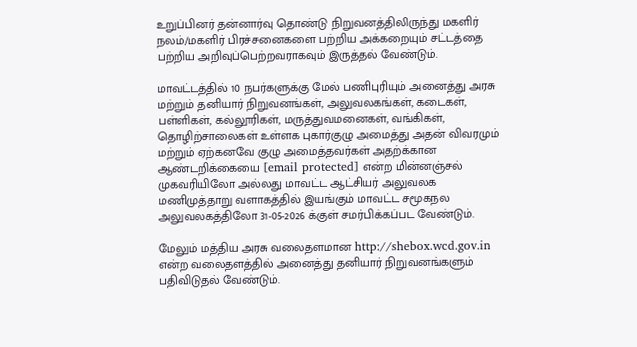உறுப்பினர் தன்னார்வு தொண்டு நிறுவனத்திலிருந்து மகளிர் நலம்/மகளிர் பிரச்சனைகளை பற்றிய அக்கறையும் சட்டத்தை பற்றிய அறிவுப்பெற்றவராகவும் இருத்தல் வேண்டும்.

மாவட்டத்தில் 10 நபர்களுக்கு மேல் பணிபுரியும் அனைத்து அரசு மற்றும் தனியார் நிறுவனங்கள், அலுவலகங்கள், கடைகள், பள்ளிகள், கல்லூரிகள், மருத்துவமனைகள், வங்கிகள், தொழிற்சாலைகள் உள்ளக புகார்குழு அமைத்து அதன் விவரமும் மற்றும் ஏற்கனவே குழு அமைத்தவர்கள் அதற்க்கான ஆண்டறிக்கையை [email protected] என்ற மின்னஞ்சல் முகவரியிலோ அல்லது மாவட்ட ஆட்சியர் அலுவலக மணிமுத்தாறு வளாகத்தில் இயங்கும் மாவட்ட சமூகநல அலுவலகத்திலோ 31-05-2026 க்குள் சமர்பிக்கப்பட வேண்டும்.

மேலும் மத்திய அரசு வலைதளமான http://shebox.wcd.gov.in என்ற வலைதளத்தில் அனைத்து தனியார் நிறுவனங்களும் பதிவிடுதல் வேண்டும்.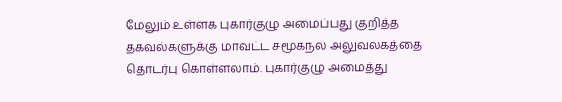மேலும் உள்ளக புகார்குழு அமைப்பது குறித்த தகவல்களுக்கு மாவட்ட சமூகநல அலுவலகத்தை தொடர்பு கொள்ளலாம். புகார்குழு அமைத்து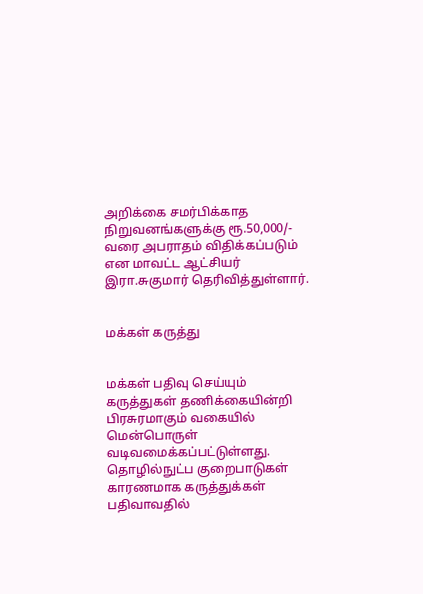அறிக்கை சமர்பிக்காத நிறுவனங்களுக்கு ரூ.50,000/- வரை அபராதம் விதிக்கப்படும் என மாவட்ட ஆட்சியர் இரா.சுகுமார் தெரிவித்துள்ளார்.


மக்கள் கருத்து


மக்கள் பதிவு செய்யும் கருத்துகள் தணிக்கையின்றி பிரசுரமாகும் வகையில் மென்பொருள் வடிவமைக்கப்பட்டுள்ளது. தொழில்நுட்ப குறைபாடுகள் காரணமாக கருத்துக்கள் பதிவாவதில்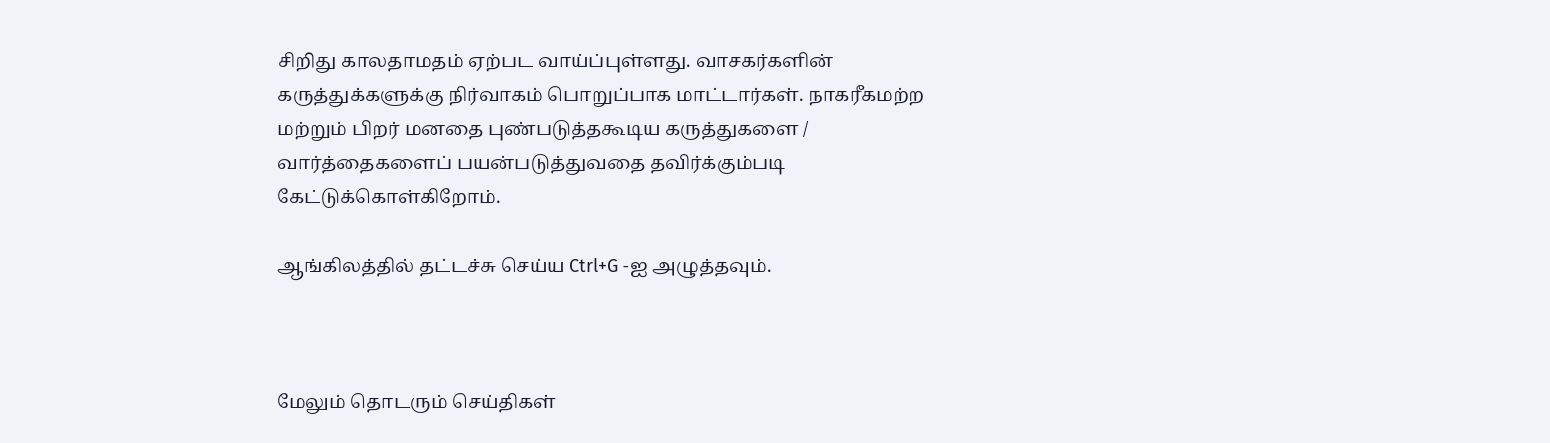சிறிது காலதாமதம் ஏற்பட வாய்ப்புள்ளது. வாசகர்களின் கருத்துக்களுக்கு நிர்வாகம் பொறுப்பாக மாட்டார்கள். நாகரீகமற்ற மற்றும் பிறர் மனதை புண்படுத்தகூடிய கருத்துகளை / வார்த்தைகளைப் பயன்படுத்துவதை தவிர்க்கும்படி கேட்டுக்கொள்கிறோம்.

ஆங்கிலத்தில் தட்டச்சு செய்ய Ctrl+G -ஐ அழுத்தவும்.



மேலும் தொடரும் செய்திகள்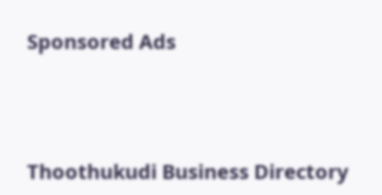Sponsored Ads




Thoothukudi Business Directory